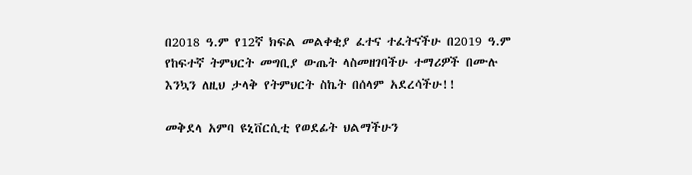በ2018 ዓ.ም የ12ኛ ክፍል መልቀቂያ ፈተና ተፈትናችሁ በ2019 ዓ.ም የከፍተኛ ትምህርት መግቢያ ውጤት ላስመዘገባችሁ ተማሪዎች በሙሉ እንኳን ለዚህ ታላቅ የትምህርት ስኬት በሰላም አደረሳችሁ!!

መቅደላ አምባ ዩኒቨርሲቲ የወደፊት ህልማችሁን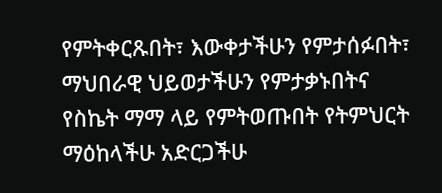የምትቀርጹበት፣ እውቀታችሁን የምታሰፉበት፣ ማህበራዊ ህይወታችሁን የምታቃኑበትና የስኬት ማማ ላይ የምትወጡበት የትምህርት ማዕከላችሁ አድርጋችሁ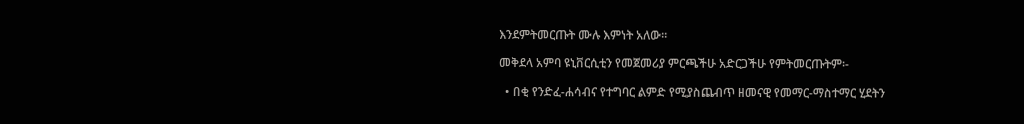እንደምትመርጡት ሙሉ እምነት አለው፡፡

መቅደላ አምባ ዩኒቨርሲቲን የመጀመሪያ ምርጫችሁ አድርጋችሁ የምትመርጡትም፡-

  • በቂ የንድፈ-ሐሳብና የተግባር ልምድ የሚያስጨብጥ ዘመናዊ የመማር-ማስተማር ሂደትን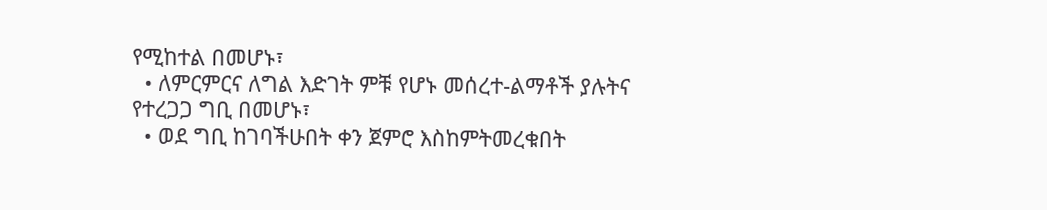የሚከተል በመሆኑ፣
  • ለምርምርና ለግል እድገት ምቹ የሆኑ መሰረተ-ልማቶች ያሉትና የተረጋጋ ግቢ በመሆኑ፣
  • ወደ ግቢ ከገባችሁበት ቀን ጀምሮ እስከምትመረቁበት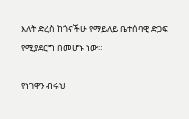እለት ድረስ ከጎናችሁ የማይለይ ቤተሰባዊ ድጋፍ የሚያደርግ በመሆኑ ነው።

የነገዋን ብሩህ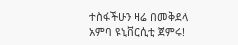ተስፋችሁን ዛሬ በመቅደላ አምባ ዩኒቨርሲቲ ጀምሩ!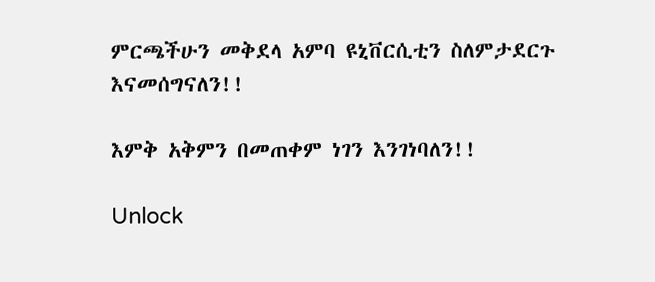ምርጫችሁን መቅደላ አምባ ዩኒቨርሲቲን ስለምታደርጉ እናመሰግናለን!!

እምቅ አቅምን በመጠቀም ነገን እንገነባለን!!

Unlock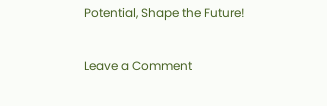Potential, Shape the Future!

Leave a Comment